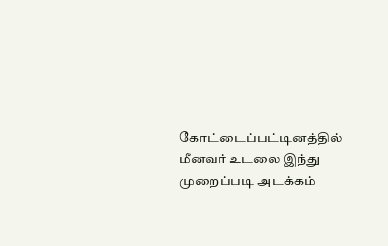கோட்டைப்பட்டினத்தில் மீனவர் உடலை இந்து முறைப்படி அடக்கம்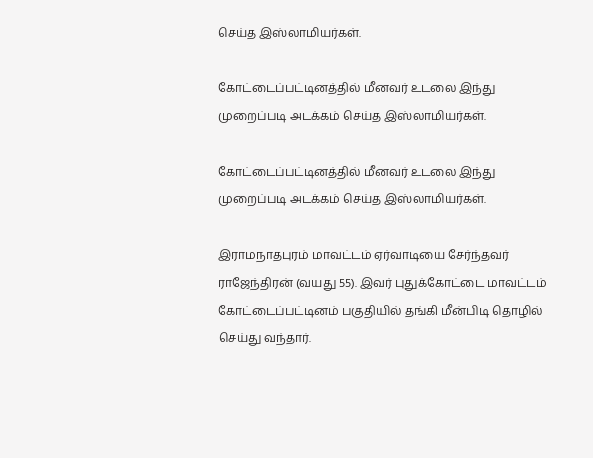செய்த இஸ்லாமியர்கள்.

கோட்டைப்பட்டினத்தில் மீனவர் உடலை இந்து முறைப்படி அடக்கம் செய்த இஸ்லாமியர்கள்.

கோட்டைப்பட்டினத்தில் மீனவர் உடலை இந்து முறைப்படி அடக்கம் செய்த இஸ்லாமியர்கள்.

இராமநாதபுரம் மாவட்டம் ஏர்வாடியை சேர்ந்தவர் ராஜேந்திரன் (வயது 55). இவர் புதுக்கோட்டை மாவட்டம் கோட்டைப்பட்டினம் பகுதியில் தங்கி மீன்பிடி தொழில் செய்து வந்தார்.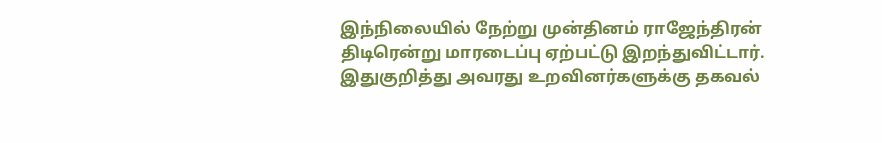இந்நிலையில் நேற்று முன்தினம் ராஜேந்திரன் திடிரென்று மாரடைப்பு ஏற்பட்டு இறந்துவிட்டார். இதுகுறித்து அவரது உறவினர்களுக்கு தகவல்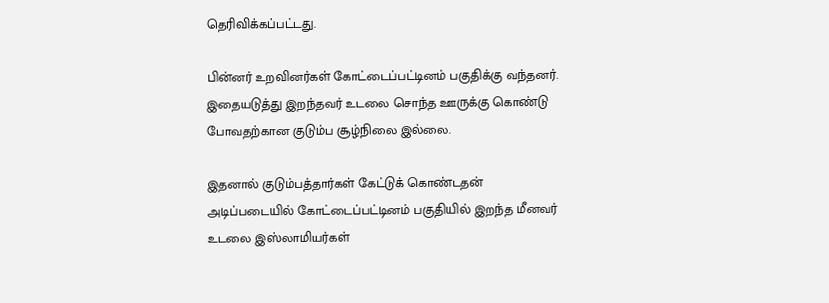தெரிவிக்கப்பட்டது.

பின்னர் உறவினர்கள் கோட்டைப்பட்டினம் பகுதிக்கு வந்தனர். இதையடுத்து இறந்தவர் உடலை சொந்த ஊருக்கு கொண்டு போவதற்கான குடும்ப சூழ்நிலை இல்லை.

இதனால் குடும்பத்தார்கள் கேட்டுக் கொண்டதன் அடிப்படையில் கோட்டைப்பட்டினம் பகுதியில் இறந்த மீனவர் உடலை இஸ்லாமியர்கள்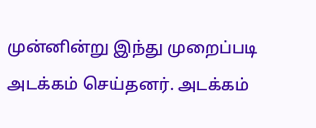முன்னின்று இந்து முறைப்படி அடக்கம் செய்தனர். அடக்கம்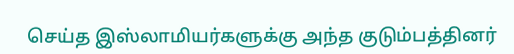செய்த இஸ்லாமியர்களுக்கு அந்த குடும்பத்தினர்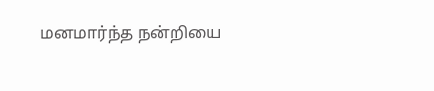மனமார்ந்த நன்றியை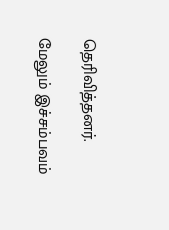தெரிவித்தனர்.

மேலும் இச்சம்பவம்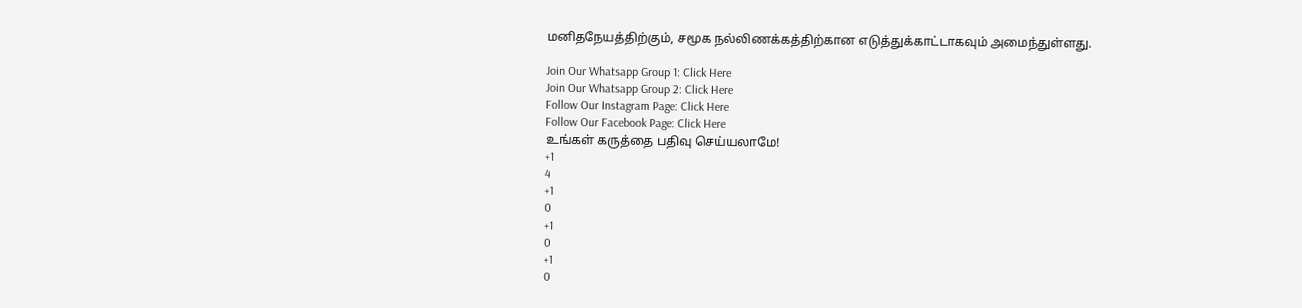மனிதநேயத்திற்கும், சமூக நல்லிணக்கத்திற்கான எடுத்துக்காட்டாகவும் அமைந்துள்ளது.

Join Our Whatsapp Group 1: Click Here
Join Our Whatsapp Group 2: Click Here
Follow Our Instagram Page: Click Here
Follow Our Facebook Page: Click Here
உங்கள் கருத்தை பதிவு செய்யலாமே!
+1
4
+1
0
+1
0
+1
0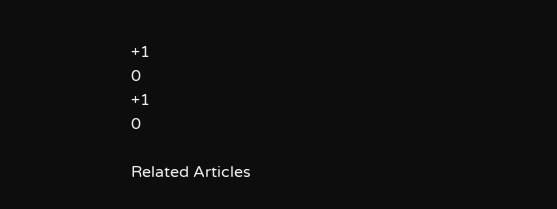+1
0
+1
0

Related Articles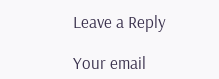Leave a Reply

Your email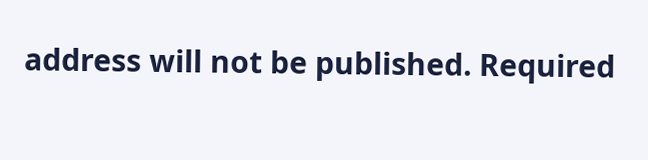address will not be published. Required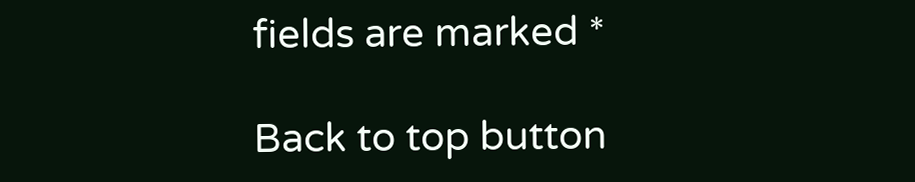fields are marked *

Back to top button